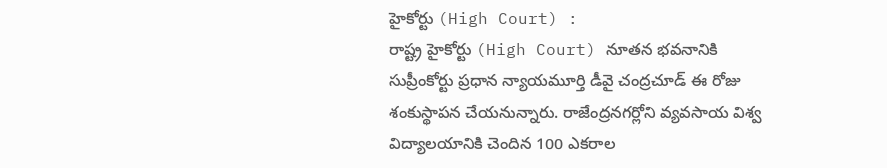హైకోర్టు (High Court) :
రాష్ట్ర హైకోర్టు (High Court) నూతన భవనానికి సుప్రీంకోర్టు ప్రధాన న్యాయమూర్తి డీవై చంద్రచూడ్ ఈ రోజు శంకుస్థాపన చేయనున్నారు. రాజేంద్రనగర్లోని వ్యవసాయ విశ్వ విద్యాలయానికి చెందిన 100 ఎకరాల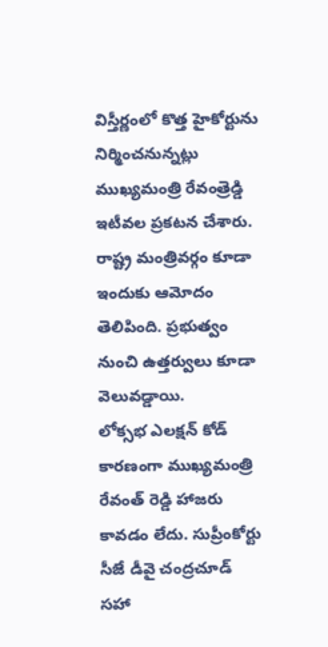విస్తీర్ణంలో కొత్త హైకోర్టును నిర్మించనున్నట్లు ముఖ్యమంత్రి రేవంత్రెడ్డి ఇటీవల ప్రకటన చేశారు. రాష్ట్ర మంత్రివర్గం కూడా ఇందుకు ఆమోదం తెలిపింది. ప్రభుత్వం నుంచి ఉత్తర్వులు కూడా వెలువడ్డాయి.
లోక్సభ ఎలక్షన్ కోడ్ కారణంగా ముఖ్యమంత్రి రేవంత్ రెడ్డి హాజరు కావడం లేదు. సుప్రీంకోర్టు సీజే డీవై చంద్రచూడ్ సహా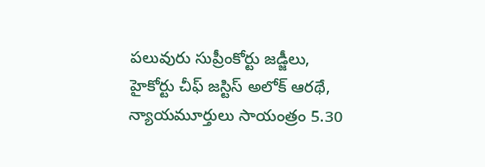పలువురు సుప్రీంకోర్టు జడ్జీలు, హైకోర్టు చీఫ్ జస్టిస్ అలోక్ ఆరథే, న్యాయమూర్తులు సాయంత్రం 5.30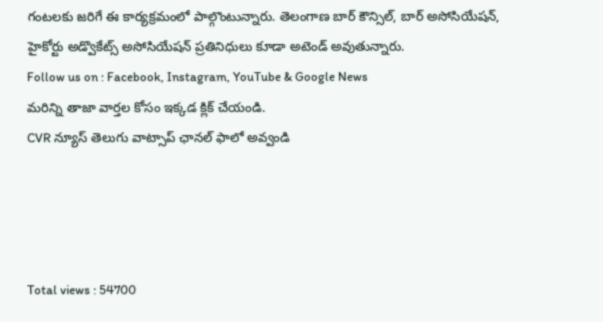గంటలకు జరిగే ఈ కార్యక్రమంలో పాల్గొంటున్నారు. తెలంగాణ బార్ కౌన్సిల్, బార్ అసోసియేషన్, హైకోర్టు అడ్వొకేట్స్ అసోసియేషన్ ప్రతినిధులు కూడా అటెండ్ అవుతున్నారు.
Follow us on : Facebook, Instagram, YouTube & Google News
మరిన్ని తాజా వార్తల కోసం ఇక్కడ క్లిక్ చేయండి.
CVR న్యూస్ తెలుగు వాట్సాప్ ఛానల్ ఫాలో అవ్వండి




Total views : 54700